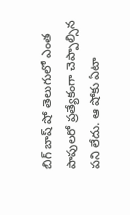బిగ్ బాష్ షో తెలుగులో ఎంత పాపులరో ప్రత్యేకంగా చెప్పాల్సిన పని లేదు. ఆ షోకు ఏటా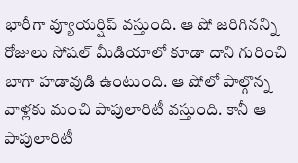భారీగా వ్యూయర్షిప్ వస్తుంది. ఆ షో జరిగినన్ని రోజులు సోషల్ మీడియాలో కూడా దాని గురించి బాగా హడావుడి ఉంటుంది. ఆ షోలో పాల్గొన్న వాళ్లకు మంచి పాపులారిటీ వస్తుంది. కానీ ఆ పాపులారిటీ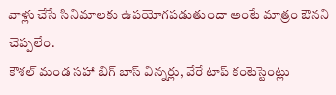వాళ్లు చేసే సినిమాలకు ఉపయోగపడుతుందా అంటే మాత్రం ఔనని చెప్పలేం.
కౌశల్ మండ సహా బిగ్ బాస్ విన్నర్లు, వేరే టాప్ కంటెస్టెంట్లు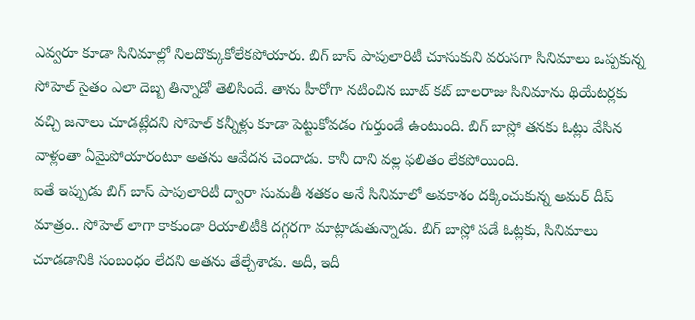ఎవ్వరూ కూడా సినిమాల్లో నిలదొక్కుకోలేకపోయారు. బిగ్ బాస్ పాపులారిటీ చూసుకుని వరుసగా సినిమాలు ఒప్పకున్న సోహెల్ సైతం ఎలా దెబ్బ తిన్నాడో తెలిసిందే. తాను హీరోగా నటించిన బూట్ కట్ బాలరాజు సినిమాను థియేటర్లకు వచ్చి జనాలు చూడట్లేదని సోహెల్ కన్నీళ్లు కూడా పెట్టుకోవడం గుర్తుండే ఉంటుంది. బిగ్ బాస్లో తనకు ఓట్లు వేసిన వాళ్లంతా ఏమైపోయారంటూ అతను ఆవేదన చెందాడు. కానీ దాని వల్ల ఫలితం లేకపోయింది.
ఐతే ఇప్పుడు బిగ్ బాస్ పాపులారిటీ ద్వారా సుమతీ శతకం అనే సినిమాలో అవకాశం దక్కించుకున్న అమర్ దీప్ మాత్రం.. సోహెల్ లాగా కాకుండా రియాలిటీకి దగ్గరగా మాట్లాడుతున్నాడు. బిగ్ బాస్లో పడే ఓట్లకు, సినిమాలు చూడడానికి సంబంధం లేదని అతను తేల్చేశాడు. అదీ, ఇదీ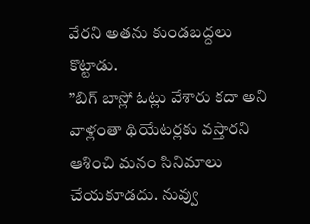వేరని అతను కుండబద్దలు కొట్టాడు.
”బిగ్ బాస్లో ఓట్లు వేశారు కదా అని వాళ్లంతా థియేటర్లకు వస్తారని ఆశించి మనం సినిమాలు చేయకూడదు. నువ్వు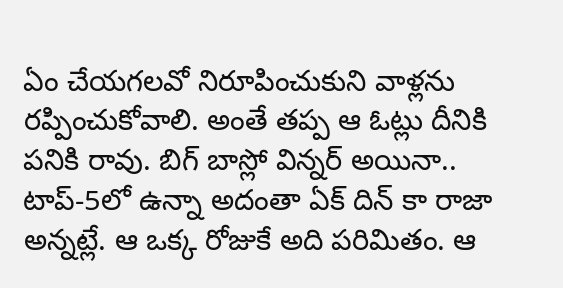ఏం చేయగలవో నిరూపించుకుని వాళ్లను రప్పించుకోవాలి. అంతే తప్ప ఆ ఓట్లు దీనికి పనికి రావు. బిగ్ బాస్లో విన్నర్ అయినా.. టాప్-5లో ఉన్నా అదంతా ఏక్ దిన్ కా రాజా అన్నట్లే. ఆ ఒక్క రోజుకే అది పరిమితం. ఆ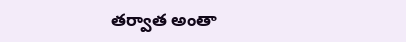తర్వాత అంతా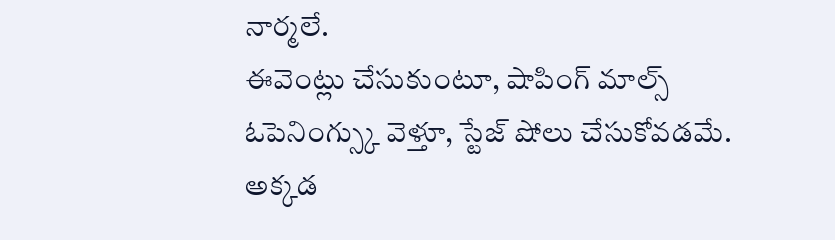నార్మలే.
ఈవెంట్లు చేసుకుంటూ, షాపింగ్ మాల్స్ ఓపెనింగ్స్కు వెళ్తూ, స్టేజ్ షోలు చేసుకోవడమే. అక్కడ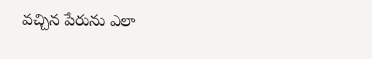వచ్చిన పేరును ఎలా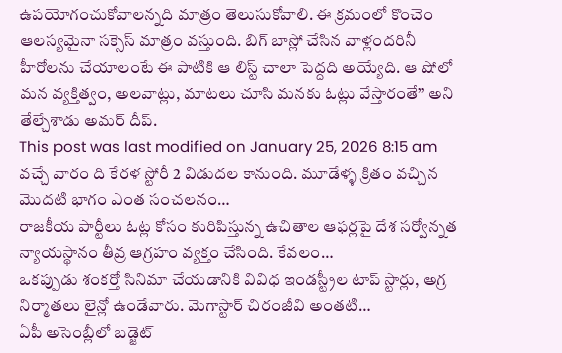ఉపయోగంచుకోవాలన్నది మాత్రం తెలుసుకోవాలి. ఈ క్రమంలో కొంచెం ఆలస్యమైనా సక్సెస్ మాత్రం వస్తుంది. బిగ్ బాస్లో చేసిన వాళ్లందరినీ హీరోలను చేయాలంటే ఈ పాటికి ఆ లిస్ట్ చాలా పెద్దది అయ్యేది. ఆ షోలో మన వ్యక్తిత్వం, అలవాట్లు, మాటలు చూసి మనకు ఓట్లు వేస్తారంతే” అని తేల్చేశాడు అమర్ దీప్.
This post was last modified on January 25, 2026 8:15 am
వచ్చే వారం ది కేరళ స్టోరీ 2 విడుదల కానుంది. మూడేళ్ళ క్రితం వచ్చిన మొదటి భాగం ఎంత సంచలనం…
రాజకీయ పార్టీలు ఓట్ల కోసం కురిపిస్తున్న ఉచితాల ఆఫర్లపై దేశ సర్వోన్నత న్యాయస్థానం తీవ్ర ఆగ్రహం వ్యక్తం చేసింది. కేవలం…
ఒకప్పుడు శంకర్తో సినిమా చేయడానికి వివిధ ఇండస్ట్రీల టాప్ స్టార్లు, అగ్ర నిర్మాతలు లైన్లో ఉండేవారు. మెగాస్టార్ చిరంజీవి అంతటి…
ఏపీ అసెంబ్లీలో బడ్జెట్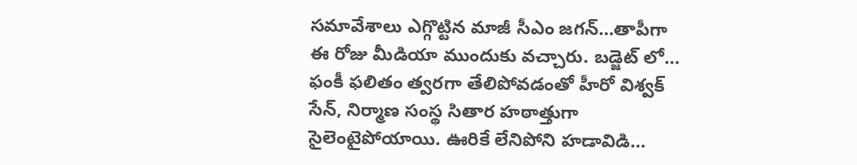సమావేశాలు ఎగ్గొట్టిన మాజీ సీఎం జగన్…తాపీగా ఈ రోజు మీడియా ముందుకు వచ్చారు. బడ్జెట్ లో…
ఫంకీ ఫలితం త్వరగా తేలిపోవడంతో హీరో విశ్వక్ సేన్, నిర్మాణ సంస్థ సితార హఠాత్తుగా సైలెంటైపోయాయి. ఊరికే లేనిపోని హడావిడి…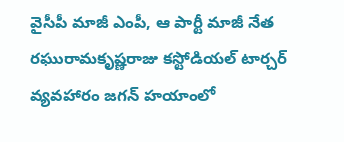వైసీపీ మాజీ ఎంపీ, ఆ పార్టీ మాజీ నేత రఘురామకృష్ణరాజు కస్టోడియల్ టార్చర్ వ్యవహారం జగన్ హయాంలో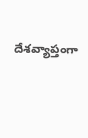దేశవ్యాప్తంగా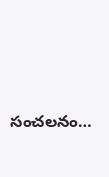సంచలనం…